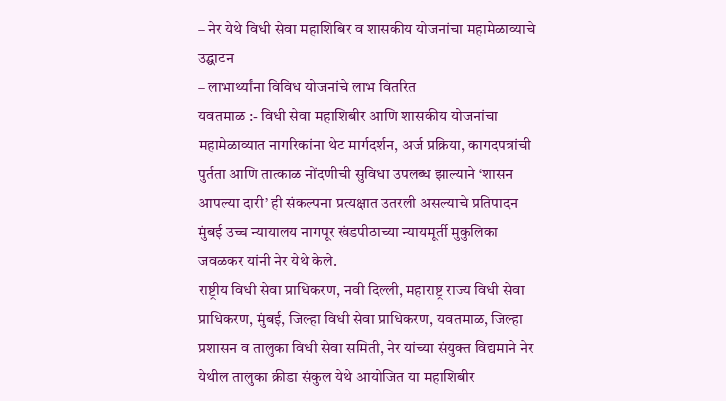– नेर येथे विधी सेवा महाशिबिर व शासकीय योजनांचा महामेळाव्याचे उद्घाटन
– लाभार्थ्यांना विविध योजनांचे लाभ वितरित
यवतमाळ :- विधी सेवा महाशिबीर आणि शासकीय योजनांचा महामेळाव्यात नागरिकांना थेट मार्गदर्शन, अर्ज प्रक्रिया, कागदपत्रांची पुर्तता आणि तात्काळ नोंदणीची सुविधा उपलब्ध झाल्याने ‘शासन आपल्या दारी’ ही संकल्पना प्रत्यक्षात उतरली असल्याचे प्रतिपादन मुंबई उच्च न्यायालय नागपूर खंडपीठाच्या न्यायमूर्ती मुकुलिका जवळकर यांनी नेर येथे केले.
राष्ट्रीय विधी सेवा प्राधिकरण, नवी दिल्ली, महाराष्ट्र राज्य विधी सेवा प्राधिकरण, मुंबई, जिल्हा विधी सेवा प्राधिकरण, यवतमाळ, जिल्हा प्रशासन व तालुका विधी सेवा समिती, नेर यांच्या संयुक्त विद्यमाने नेर येथील तालुका क्रीडा संकुल येथे आयोजित या महाशिबीर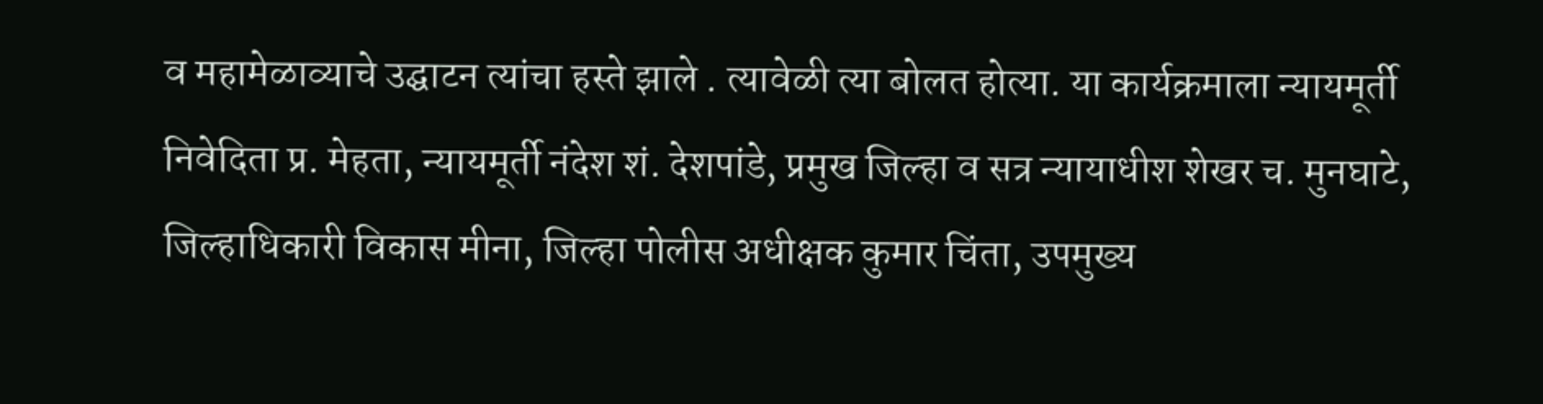व महामेळाव्याचे उद्घाटन त्यांचा हस्ते झाले . त्यावेळी त्या बोलत होत्या. या कार्यक्रमाला न्यायमूर्ती निवेदिता प्र. मेहता, न्यायमूर्ती नंदेश शं. देशपांडे, प्रमुख जिल्हा व सत्र न्यायाधीश शेखर च. मुनघाटे, जिल्हाधिकारी विकास मीना, जिल्हा पोलीस अधीक्षक कुमार चिंता, उपमुख्य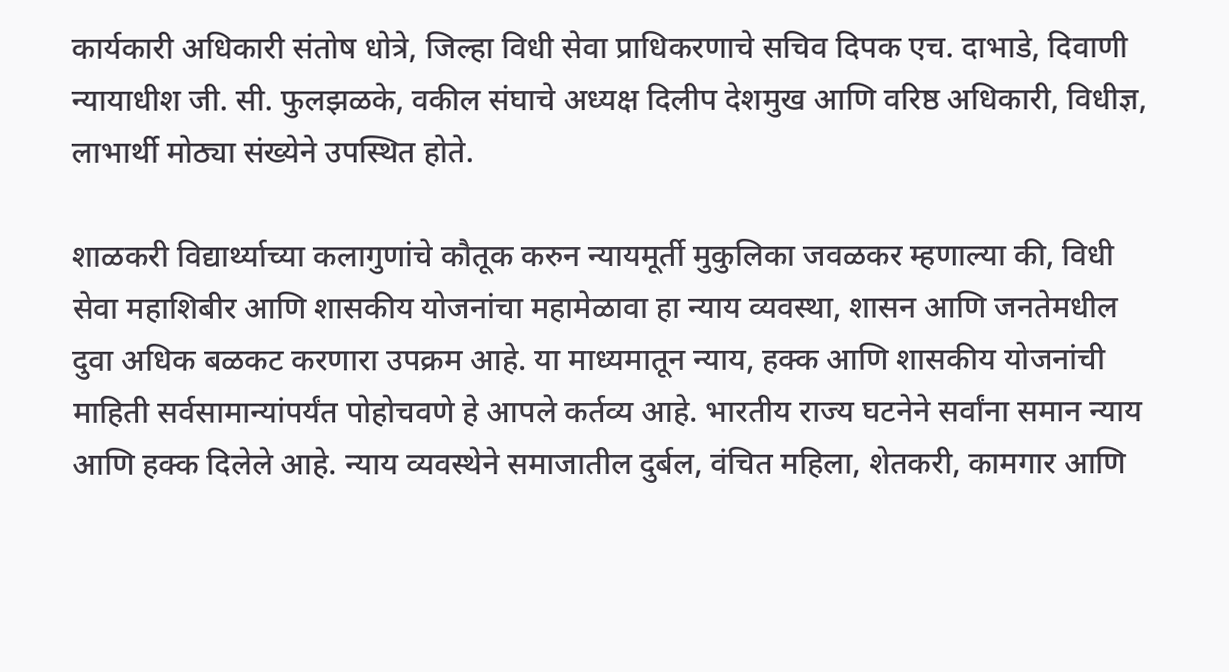कार्यकारी अधिकारी संतोष धोत्रे, जिल्हा विधी सेवा प्राधिकरणाचे सचिव दिपक एच. दाभाडे, दिवाणी न्यायाधीश जी. सी. फुलझळके, वकील संघाचे अध्यक्ष दिलीप देशमुख आणि वरिष्ठ अधिकारी, विधीज्ञ, लाभार्थी मोठ्या संख्येने उपस्थित होते.

शाळकरी विद्यार्थ्याच्या कलागुणांचे कौतूक करुन न्यायमूर्ती मुकुलिका जवळकर म्हणाल्या की, विधी सेवा महाशिबीर आणि शासकीय योजनांचा महामेळावा हा न्याय व्यवस्था, शासन आणि जनतेमधील दुवा अधिक बळकट करणारा उपक्रम आहे. या माध्यमातून न्याय, हक्क आणि शासकीय योजनांची माहिती सर्वसामान्यांपर्यंत पोहोचवणे हे आपले कर्तव्य आहे. भारतीय राज्य घटनेने सर्वांना समान न्याय आणि हक्क दिलेले आहे. न्याय व्यवस्थेने समाजातील दुर्बल, वंचित महिला, शेतकरी, कामगार आणि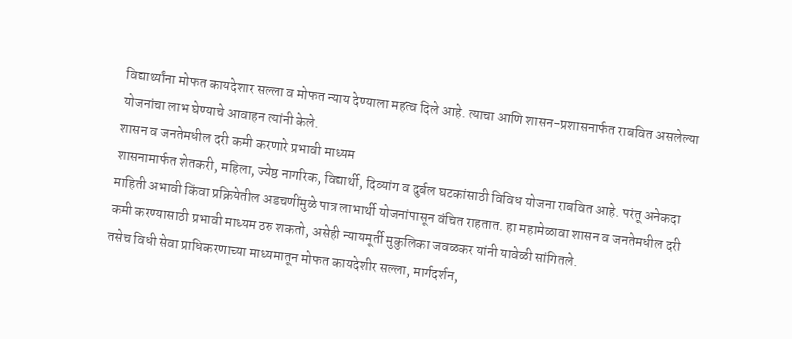विद्यार्थ्यांना मोफत कायदेशार सल्ला व मोफत न्याय देण्याला महत्व दिले आहे. त्याचा आणि शासन-प्रशासनार्फत राबवित असलेल्या योजनांचा लाभ घेण्याचे आवाहन त्यांनी केले.
शासन व जनतेमधील दरी कमी करणारे प्रभावी माध्यम
शासनामार्फत शेतकरी, महिला, ज्येष्ठ नागरिक, विद्यार्थी, दिव्यांग व दुर्बल घटकांसाठी विविध योजना राबवित आहे. परंतू अनेकदा माहिती अभावी किंवा प्रक्रियेतील अडचणींमुळे पात्र लाभार्थी योजनांपासून वंचित राहतात. हा महामेळावा शासन व जनतेमधील दरी कमी करण्यासाठी प्रभावी माध्यम ठरु शकतो, असेही न्यायमूर्ती मुकुलिका जवळकर यांनी यावेळी सांगितले.
तसेच विधी सेवा प्राधिकरणाच्या माध्यमातून मोफत कायदेशीर सल्ला, मार्गदर्शन,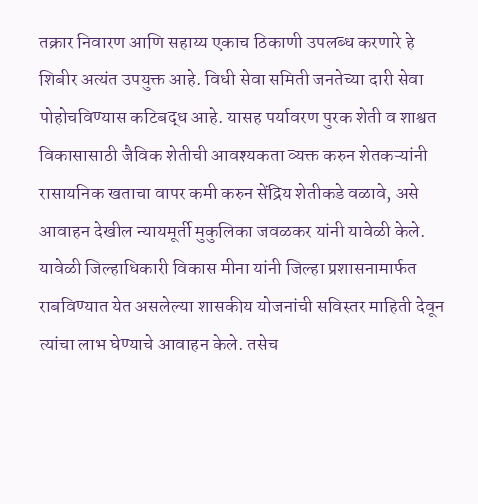तक्रार निवारण आणि सहाय्य एकाच ठिकाणी उपलब्ध करणारे हे शिबीर अत्यंत उपयुक्त आहे. विधी सेवा समिती जनतेच्या दारी सेवा पोहोचविण्यास कटिबद्ध आहे. यासह पर्यावरण पुरक शेती व शाश्वत विकासासाठी जैविक शेतीची आवश्यकता व्यक्त करुन शेतकऱ्यांनी रासायनिक खताचा वापर कमी करुन सेंद्रिय शेतीकडे वळावे, असे आवाहन देखील न्यायमूर्ती मुकुलिका जवळकर यांनी यावेळी केले.
यावेळी जिल्हाधिकारी विकास मीना यांनी जिल्हा प्रशासनामार्फत राबविण्यात येत असलेल्या शासकीय योजनांची सविस्तर माहिती देवून त्यांचा लाभ घेण्याचे आवाहन केले. तसेच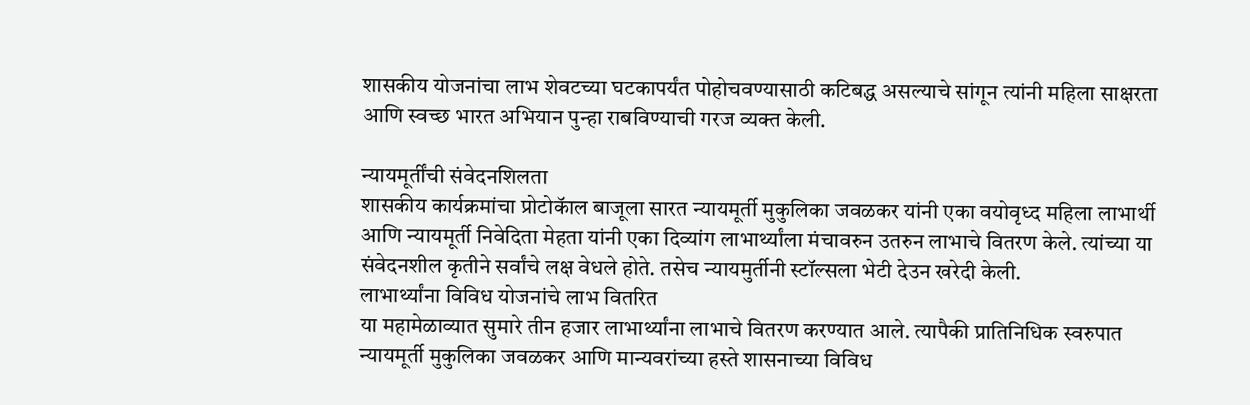शासकीय योजनांचा लाभ शेवटच्या घटकापर्यंत पोहोचवण्यासाठी कटिबद्ध असल्याचे सांगून त्यांनी महिला साक्षरता आणि स्वच्छ भारत अभियान पुन्हा राबविण्याची गरज व्यक्त केली.

न्यायमूर्तींची संवेदनशिलता
शासकीय कार्यक्रमांचा प्रोटोकॅाल बाजूला सारत न्यायमूर्ती मुकुलिका जवळकर यांनी एका वयोवृध्द महिला लाभार्थी आणि न्यायमूर्ती निवेदिता मेहता यांनी एका दिव्यांग लाभार्थ्यांला मंचावरुन उतरुन लाभाचे वितरण केले. त्यांच्या या संवेदनशील कृतीने सर्वांचे लक्ष वेधले होते. तसेच न्यायमुर्तीनी स्टॉल्सला भेटी देउन खरेदी केली.
लाभार्थ्यांना विविध योजनांचे लाभ वितरित
या महामेळाव्यात सुमारे तीन हजार लाभार्थ्यांना लाभाचे वितरण करण्यात आले. त्यापैकी प्रातिनिधिक स्वरुपात न्यायमूर्ती मुकुलिका जवळकर आणि मान्यवरांच्या हस्ते शासनाच्या विविध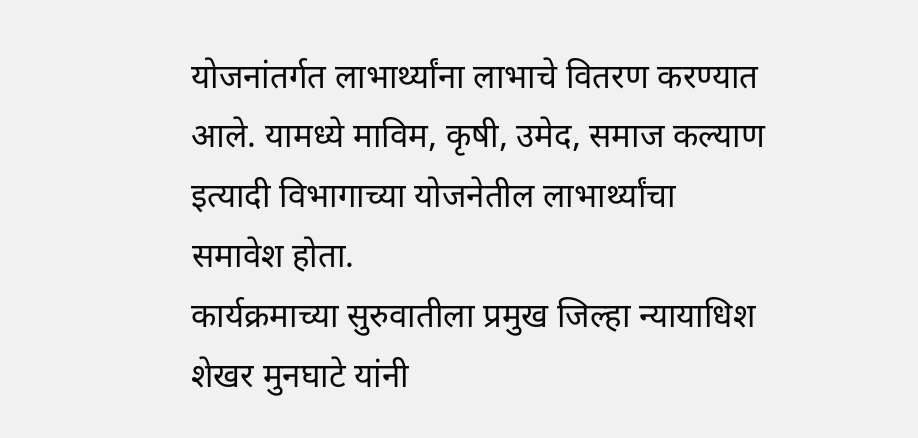योजनांतर्गत लाभार्थ्यांना लाभाचे वितरण करण्यात आले. यामध्ये माविम, कृषी, उमेद, समाज कल्याण इत्यादी विभागाच्या योजनेतील लाभार्थ्यांचा समावेश होता.
कार्यक्रमाच्या सुरुवातीला प्रमुख जिल्हा न्यायाधिश शेखर मुनघाटे यांनी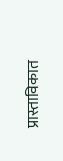प्रास्ताविकात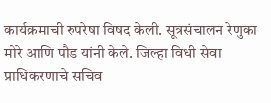कार्यक्रमाची रुपरेषा विषद केली. सूत्रसंचालन रेणुका मोरे आणि पौड यांनी केले. जिल्हा विधी सेवा प्राधिकरणाचे सचिव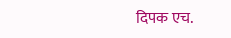दिपक एच.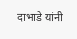दाभाडे यांनी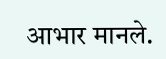आभार मानले.